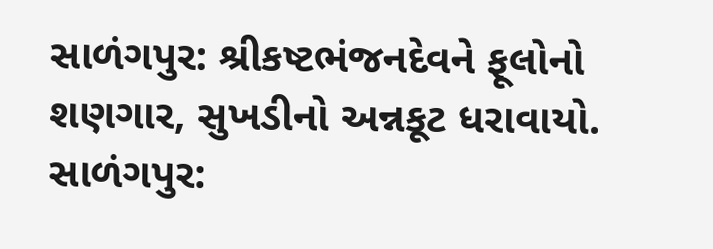સાળંગપુર: શ્રીકષ્ટભંજનદેવને ફૂલોનો શણગાર, સુખડીનો અન્નકૂટ ધરાવાયો.
સાળંગપુર: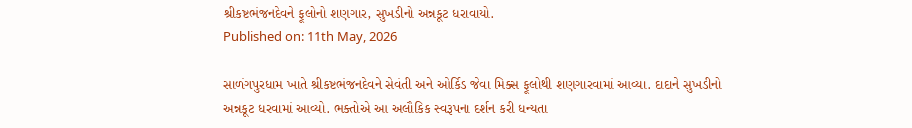શ્રીકષ્ટભંજનદેવને ફૂલોનો શણગાર, સુખડીનો અન્નકૂટ ધરાવાયો.
Published on: 11th May, 2026

સાળંગપુરધામ ખાતે શ્રીકષ્ટભંજનદેવને સેવંતી અને ઓર્કિડ જેવા મિક્સ ફૂલોથી શણગારવામાં આવ્યા. દાદાને સુખડીનો અન્નકૂટ ધરવામાં આવ્યો. ભક્તોએ આ અલૌકિક સ્વરૂપના દર્શન કરી ધન્યતા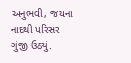અનુભવી, જયના નાદથી પરિસર ગુંજી ઉઠ્યું.